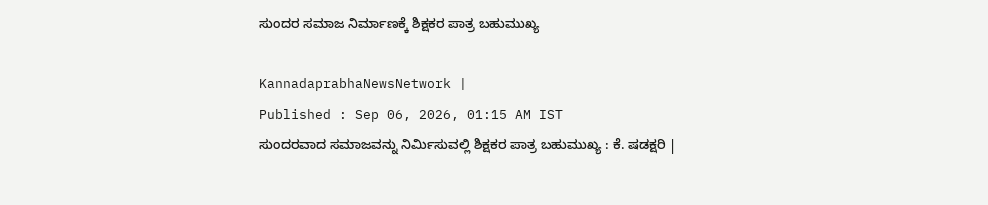ಸುಂದರ ಸಮಾಜ ನಿರ್ಮಾಣಕ್ಕೆ ಶಿಕ್ಷಕರ ಪಾತ್ರ ಬಹುಮುಖ್ಯ

KannadaprabhaNewsNetwork |
Published : Sep 06, 2026, 01:15 AM IST
ಸುಂದರವಾದ ಸಮಾಜವನ್ನು ನಿರ್ಮಿಸುವಲ್ಲಿ ಶಿಕ್ಷಕರ ಪಾತ್ರ ಬಹುಮುಖ್ಯ : ಕೆ. ಷಡಕ್ಷರಿ |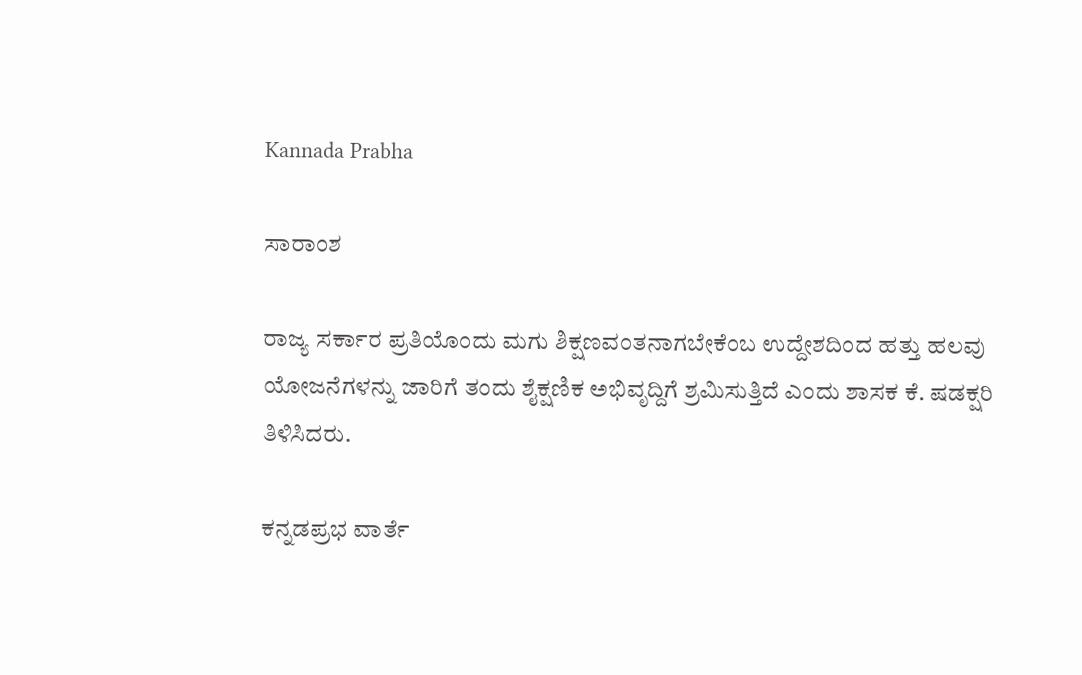Kannada Prabha

ಸಾರಾಂಶ

ರಾಜ್ಯ ಸರ್ಕಾರ ಪ್ರತಿಯೊಂದು ಮಗು ಶಿಕ್ಷಣವಂತನಾಗಬೇಕೆಂಬ ಉದ್ದೇಶದಿಂದ ಹತ್ತು ಹಲವು ಯೋಜನೆಗಳನ್ನು ಜಾರಿಗೆ ತಂದು ಶೈಕ್ಷಣಿಕ ಅಭಿವೃದ್ದಿಗೆ ಶ್ರಮಿಸುತ್ತಿದೆ ಎಂದು ಶಾಸಕ ಕೆ. ಷಡಕ್ಷರಿ ತಿಳಿಸಿದರು.

ಕನ್ನಡಪ್ರಭ ವಾರ್ತೆ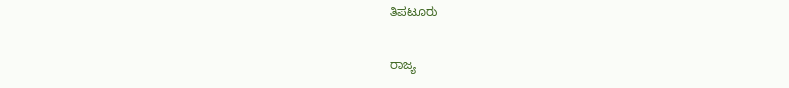ತಿಪಟೂರು

ರಾಜ್ಯ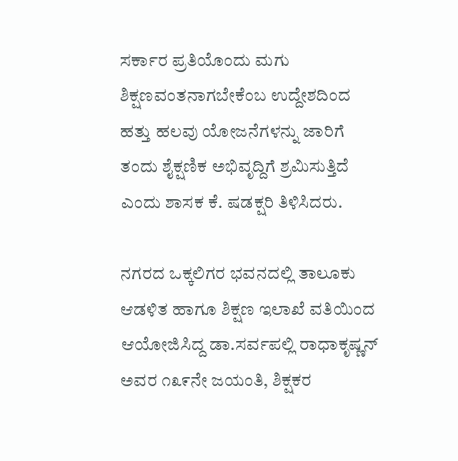ಸರ್ಕಾರ ಪ್ರತಿಯೊಂದು ಮಗು ಶಿಕ್ಷಣವಂತನಾಗಬೇಕೆಂಬ ಉದ್ದೇಶದಿಂದ ಹತ್ತು ಹಲವು ಯೋಜನೆಗಳನ್ನು ಜಾರಿಗೆ ತಂದು ಶೈಕ್ಷಣಿಕ ಅಭಿವೃದ್ದಿಗೆ ಶ್ರಮಿಸುತ್ತಿದೆ ಎಂದು ಶಾಸಕ ಕೆ. ಷಡಕ್ಷರಿ ತಿಳಿಸಿದರು.

ನಗರದ ಒಕ್ಕಲಿಗರ ಭವನದಲ್ಲಿ ತಾಲೂಕು ಆಡಳಿತ ಹಾಗೂ ಶಿಕ್ಷಣ ಇಲಾಖೆ ವತಿಯಿಂದ ಆಯೋಜಿಸಿದ್ದ ಡಾ.ಸರ್ವಪಲ್ಲಿ ರಾಧಾಕೃಷ್ಣನ್ ಅವರ ೧೩೯ನೇ ಜಯಂತಿ, ಶಿಕ್ಷಕರ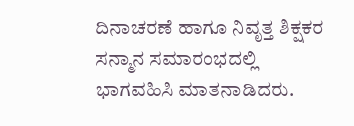ದಿನಾಚರಣೆ ಹಾಗೂ ನಿವೃತ್ತ ಶಿಕ್ಷಕರ ಸನ್ಮಾನ ಸಮಾರಂಭದಲ್ಲಿ ಭಾಗವಹಿಸಿ ಮಾತನಾಡಿದರು.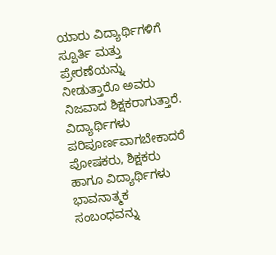ಯಾರು ವಿದ್ಯಾರ್ಥಿಗಳಿಗೆ ಸ್ಪೂರ್ತಿ ಮತ್ತು ಪ್ರೇರಣೆಯನ್ನು ನೀಡುತ್ತಾರೊ ಅವರು ನಿಜವಾದ ಶಿಕ್ಷಕರಾಗುತ್ತಾರೆ. ವಿದ್ಯಾರ್ಥಿಗಳು ಪರಿಪೂರ್ಣವಾಗಬೇಕಾದರೆ ಪೋಷಕರು, ಶಿಕ್ಷಕರು ಹಾಗೂ ವಿದ್ಯಾರ್ಥಿಗಳು ಭಾವನಾತ್ಮಕ ಸಂಬಂಧವನ್ನು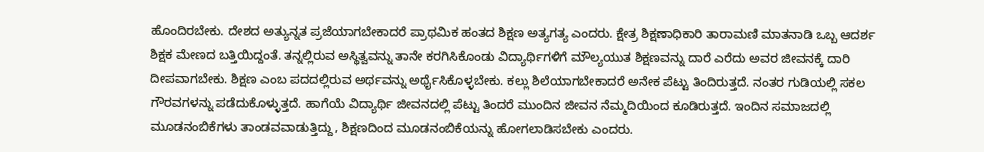ಹೊಂದಿರಬೇಕು. ದೇಶದ ಅತ್ಯುನ್ನತ ಪ್ರಜೆಯಾಗಬೇಕಾದರೆ ಪ್ರಾಥಮಿಕ ಹಂತದ ಶಿಕ್ಷಣ ಅತ್ಯಗತ್ಯ ಎಂದರು. ಕ್ಷೇತ್ರ ಶಿಕ್ಷಣಾಧಿಕಾರಿ ತಾರಾಮಣಿ ಮಾತನಾಡಿ ಒಬ್ಬ ಆದರ್ಶ ಶಿಕ್ಷಕ ಮೇಣದ ಬತ್ತಿಯಿದ್ದಂತೆ. ತನ್ನಲ್ಲಿರುವ ಅಸ್ಥಿತ್ವವನ್ನು ತಾನೇ ಕರಗಿಸಿಕೊಂಡು ವಿದ್ಯಾರ್ಥಿಗಳಿಗೆ ಮೌಲ್ಯಯುತ ಶಿಕ್ಷಣವನ್ನು ದಾರೆ ಎರೆದು ಅವರ ಜೀವನಕ್ಕೆ ದಾರಿ ದೀಪವಾಗಬೇಕು. ಶಿಕ್ಷಣ ಎಂಬ ಪದದಲ್ಲಿರುವ ಅರ್ಥವನ್ನು ಅರ್ಥೈಸಿಕೊಳ್ಳಬೇಕು. ಕಲ್ಲು ಶಿಲೆಯಾಗಬೇಕಾದರೆ ಅನೇಕ ಪೆಟ್ಟು ತಿಂದಿರುತ್ತದೆ. ನಂತರ ಗುಡಿಯಲ್ಲಿ ಸಕಲ ಗೌರವಗಳನ್ನು ಪಡೆದುಕೊಳ್ಳುತ್ತದೆ. ಹಾಗೆಯೆ ವಿದ್ಯಾರ್ಥಿ ಜೀವನದಲ್ಲಿ ಪೆಟ್ಟು ತಿಂದರೆ ಮುಂದಿನ ಜೀವನ ನೆಮ್ಮದಿಯಿಂದ ಕೂಡಿರುತ್ತದೆ. ಇಂದಿನ ಸಮಾಜದಲ್ಲಿ ಮೂಡನಂಬಿಕೆಗಳು ತಾಂಡವವಾಡುತ್ತಿದ್ದು, ಶಿಕ್ಷಣದಿಂದ ಮೂಡನಂಬಿಕೆಯನ್ನು ಹೋಗಲಾಡಿಸಬೇಕು ಎಂದರು.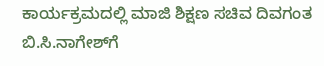ಕಾರ್ಯಕ್ರಮದಲ್ಲಿ ಮಾಜಿ ಶಿಕ್ಷಣ ಸಚಿವ ದಿವಗಂತ ಬಿ.ಸಿ.ನಾಗೇಶ್‌ಗೆ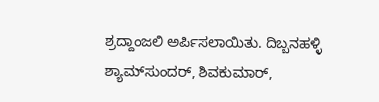ಶ್ರದ್ದಾಂಜಲಿ ಅರ್ಪಿಸಲಾಯಿತು. ದಿಬ್ಬನಹಳ್ಳಿ ಶ್ಯಾಮ್‌ಸುಂದರ್, ಶಿವಕುಮಾರ್,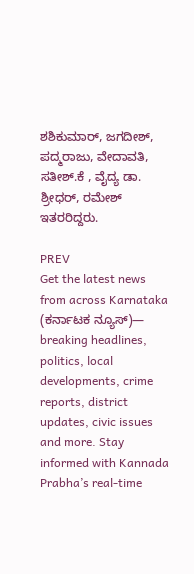ಶಶಿಕುಮಾರ್, ಜಗದೀಶ್, ಪದ್ಮರಾಜು, ವೇದಾವತಿ, ಸತೀಶ್.ಕೆ , ವೈದ್ಯ ಡಾ. ಶ್ರೀಧರ್, ರಮೇಶ್‌ ಇತರರಿದ್ದರು.

PREV
Get the latest news from across Karnataka (ಕರ್ನಾಟಕ ನ್ಯೂಸ್)— breaking headlines, politics, local developments, crime reports, district updates, civic issues and more. Stay informed with Kannada Prabha’s real‑time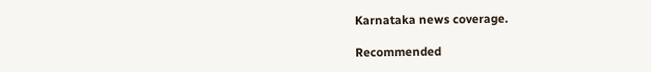Karnataka news coverage.

Recommended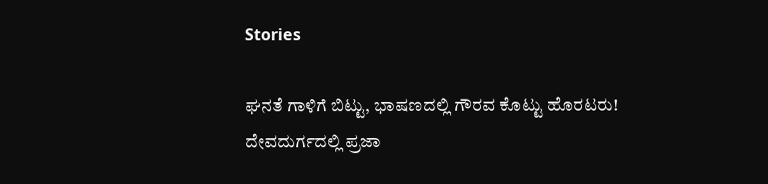Stories

ಘನತೆ ಗಾಳಿಗೆ ಬಿಟ್ಟು, ಭಾಷಣದಲ್ಲಿ ಗೌರವ ಕೊಟ್ಟು ಹೊರಟರು!
ದೇವದುರ್ಗದಲ್ಲಿ ಪ್ರಜಾ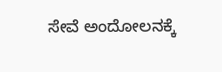ಸೇವೆ ಅಂದೋಲನಕ್ಕೆ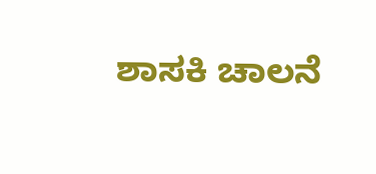ಶಾಸಕಿ ಚಾಲನೆ